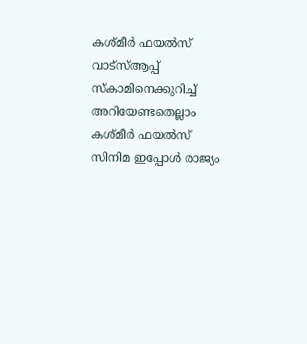കശ്മീർ ഫയൽസ് വാട്സ്ആപ്പ് സ്കാമിനെക്കുറിച്ച് അറിയേണ്ടതെല്ലാം
കശ്മീർ ഫയൽസ് സിനിമ ഇപ്പോൾ രാജ്യം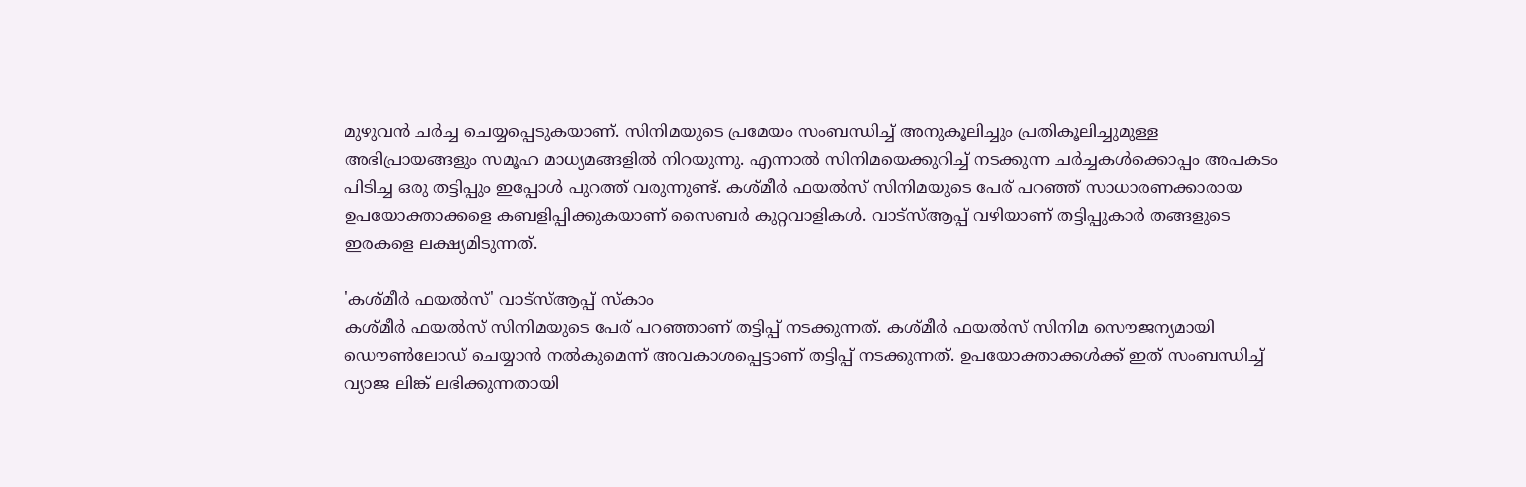മുഴുവൻ ചർച്ച ചെയ്യപ്പെടുകയാണ്. സിനിമയുടെ പ്രമേയം സംബന്ധിച്ച് അനുകൂലിച്ചും പ്രതികൂലിച്ചുമുള്ള അഭിപ്രായങ്ങളും സമൂഹ മാധ്യമങ്ങളിൽ നിറയുന്നു. എന്നാൽ സിനിമയെക്കുറിച്ച് നടക്കുന്ന ചർച്ചകൾക്കൊപ്പം അപകടം പിടിച്ച ഒരു തട്ടിപ്പും ഇപ്പോൾ പുറത്ത് വരുന്നുണ്ട്. കശ്മീർ ഫയൽസ് സിനിമയുടെ പേര് പറഞ്ഞ് സാധാരണക്കാരായ ഉപയോക്താക്കളെ കബളിപ്പിക്കുകയാണ് സൈബർ കുറ്റവാളികൾ. വാട്സ്ആപ്പ് വഴിയാണ് തട്ടിപ്പുകാർ തങ്ങളുടെ ഇരകളെ ലക്ഷ്യമിടുന്നത്.

'കശ്മീർ ഫയൽസ്' വാട്സ്ആപ്പ് സ്കാം
കശ്മീർ ഫയൽസ് സിനിമയുടെ പേര് പറഞ്ഞാണ് തട്ടിപ്പ് നടക്കുന്നത്. കശ്മീർ ഫയൽസ് സിനിമ സൌജന്യമായി ഡൌൺലോഡ് ചെയ്യാൻ നൽകുമെന്ന് അവകാശപ്പെട്ടാണ് തട്ടിപ്പ് നടക്കുന്നത്. ഉപയോക്താക്കൾക്ക് ഇത് സംബന്ധിച്ച് വ്യാജ ലിങ്ക് ലഭിക്കുന്നതായി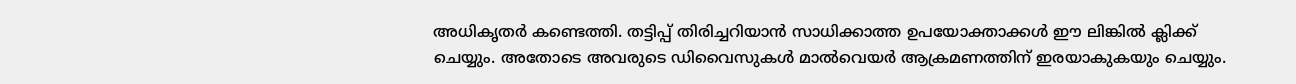അധികൃതർ കണ്ടെത്തി. തട്ടിപ്പ് തിരിച്ചറിയാൻ സാധിക്കാത്ത ഉപയോക്താക്കൾ ഈ ലിങ്കിൽ ക്ലിക്ക് ചെയ്യും. അതോടെ അവരുടെ ഡിവൈസുകൾ മാൽവെയർ ആക്രമണത്തിന് ഇരയാകുകയും ചെയ്യും.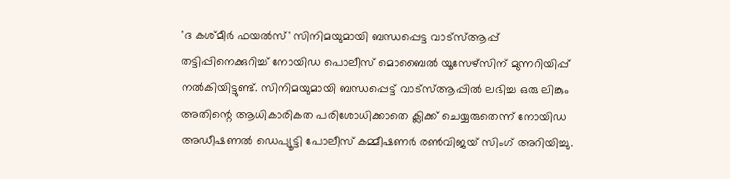'ദ കശ്മീർ ഫയൽസ്' സിനിമയുമായി ബന്ധപ്പെട്ട വാട്സ്ആപ്പ് തട്ടിപ്പിനെക്കുറിച്ച് നോയിഡ പൊലീസ് മൊബൈൽ യൂസേഴ്സിന് മുന്നറിയിപ്പ് നൽകിയിട്ടുണ്ട്. സിനിമയുമായി ബന്ധപ്പെട്ട് വാട്സ്ആപ്പിൽ ലഭിച്ച ഒരു ലിങ്കും അതിന്റെ ആധികാരികത പരിശോധിക്കാതെ ക്ലിക്ക് ചെയ്യരുതെന്ന് നോയിഡ അഡീഷണൽ ഡെപ്യൂട്ടി പോലീസ് കമ്മീഷണർ രൺവിജയ് സിംഗ് അറിയിച്ചു.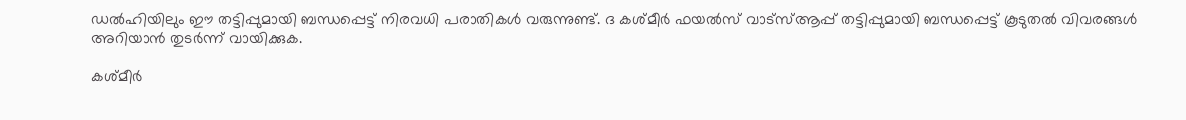ഡൽഹിയിലും ഈ തട്ടിപ്പുമായി ബന്ധപ്പെട്ട് നിരവധി പരാതികൾ വരുന്നുണ്ട്. ദ കശ്മീർ ഫയൽസ് വാട്സ്ആപ്പ് തട്ടിപ്പുമായി ബന്ധപ്പെട്ട് കൂടുതൽ വിവരങ്ങൾ അറിയാൻ തുടർന്ന് വായിക്കുക.

കശ്മീർ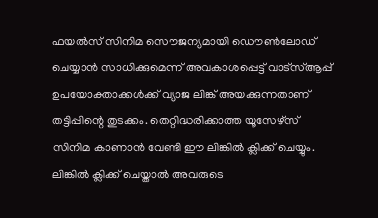ഫയൽസ് സിനിമ സൌജന്യമായി ഡൌൺലോഡ് ചെയ്യാൻ സാധിക്കുമെന്ന് അവകാശപ്പെട്ട് വാട്സ്ആപ്പ് ഉപയോക്താക്കൾക്ക് വ്യാജ ലിങ്ക് അയക്കുന്നതാണ് തട്ടിപ്പിന്റെ തുടക്കം. തെറ്റിദ്ധരിക്കാത്ത യൂസേഴ്സ് സിനിമ കാണാൻ വേണ്ടി ഈ ലിങ്കിൽ ക്ലിക്ക് ചെയ്യും. ലിങ്കിൽ ക്ലിക്ക് ചെയ്താൽ അവരുടെ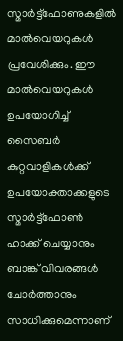സ്മാർട്ട്ഫോണുകളിൽ മാൽവെയറുകൾ പ്രവേശിക്കും. ഈ മാൽവെയറുകൾ ഉപയോഗിച്ച് സൈബർ കുറ്റവാളികൾക്ക് ഉപയോക്താക്കളുടെ സ്മാർട്ട്ഫോൺ ഹാക്ക് ചെയ്യാനും ബാങ്ക് വിവരങ്ങൾ ചോർത്താനും സാധിക്കുമെന്നാണ്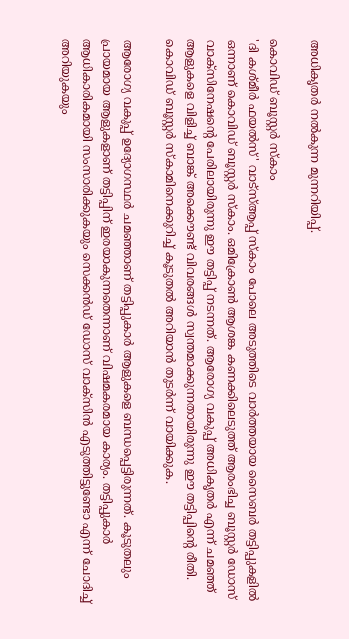അധികൃതർ നൽകുന്ന മുന്നറിയിപ്പ്.

കൊവിഡ് ബൂസ്റ്റർ സ്കാം
'ദി കശ്മീർ ഫയൽസ്' വാട്സ്ആപ്പ് സ്കാം പോലെ അടുത്തിടെ വാർത്തയായ സൈബർ തട്ടിപ്പുകളിൽ ഒന്നാണ് കൊവിഡ് ബൂസ്റ്റർ സ്കാം. ഒമിക്രോൺ ആശങ്ക കണക്കിലെടുത്ത് ആരംഭിച്ച ബൂസ്റ്റർ ഡോസ് വാക്സിനേഷന്റെ പേരിലായിരുന്നു ഈ തട്ടിപ്പ് നടന്നത്. ആരോഗ്യ വകുപ്പ് അധികൃതർ എന്ന് ചമഞ്ഞ് ആളുകളെ വിളിച്ച് ബാങ്ക് അക്കൌണ്ട് വിവരങ്ങൾ സ്വന്തമാക്കുന്നതായിരുന്നു ഈ തട്ടിപ്പിന്റെ രീതി. കൊവിഡ് ബൂസ്റ്റർ സ്കാമിനെക്കുറിച്ച് കൂടുതൽ അറിയാൻ തുടർന്ന് വായിക്കുക.

ആരോഗ്യ വകുപ്പ് ഉദ്യോഗസ്ഥർ ചമഞ്ഞാണ് തട്ടിപ്പുകാർ ആളുകളെ ബന്ധപ്പെട്ടിരുന്നത്. കൂടുതലും പ്രായമായ ആളുകളാണ് തട്ടിപ്പിന് ഇരയാകുന്നതെന്നാണ് വിഷമകരമായ കാര്യം. തട്ടിപ്പുകാർ ആധികാരികമായി സംസാരിക്കുകയും സെക്കൻഡ് ഡോസ് വാക്സിൻ എടുത്തിട്ടുണ്ടോ എന്ന് ചോദിച്ച് അറിയുകയും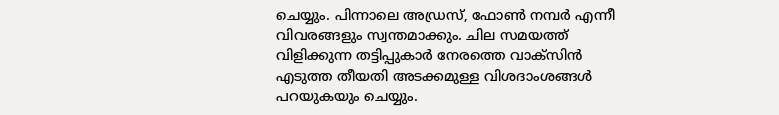ചെയ്യും. പിന്നാലെ അഡ്രസ്, ഫോൺ നമ്പർ എന്നീ വിവരങ്ങളും സ്വന്തമാക്കും. ചില സമയത്ത് വിളിക്കുന്ന തട്ടിപ്പുകാർ നേരത്തെ വാക്സിൻ എടുത്ത തീയതി അടക്കമുള്ള വിശദാംശങ്ങൾ പറയുകയും ചെയ്യും.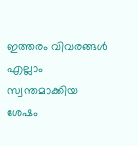ഇത്തരം വിവരങ്ങൾ എല്ലാം സ്വന്തമാക്കിയ ശേഷം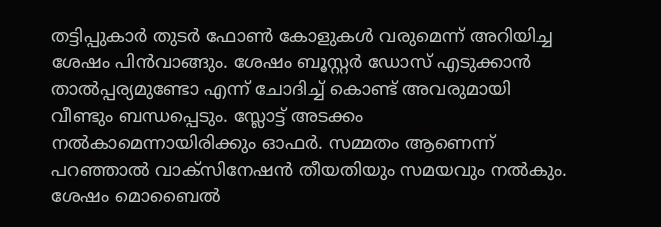തട്ടിപ്പുകാർ തുടർ ഫോൺ കോളുകൾ വരുമെന്ന് അറിയിച്ച ശേഷം പിൻവാങ്ങും. ശേഷം ബൂസ്റ്റർ ഡോസ് എടുക്കാൻ താൽപ്പര്യമുണ്ടോ എന്ന് ചോദിച്ച് കൊണ്ട് അവരുമായി വീണ്ടും ബന്ധപ്പെടും. സ്ലോട്ട് അടക്കം നൽകാമെന്നായിരിക്കും ഓഫർ. സമ്മതം ആണെന്ന് പറഞ്ഞാൽ വാക്സിനേഷൻ തീയതിയും സമയവും നൽകും. ശേഷം മൊബൈൽ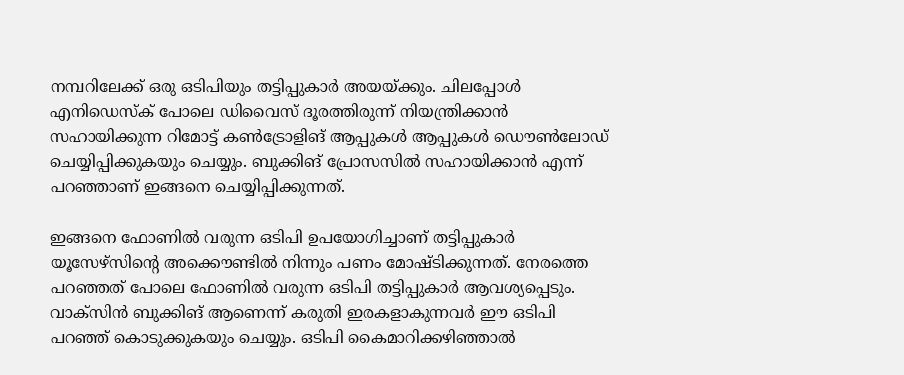നമ്പറിലേക്ക് ഒരു ഒടിപിയും തട്ടിപ്പുകാർ അയയ്ക്കും. ചിലപ്പോൾ എനിഡെസ്ക് പോലെ ഡിവൈസ് ദൂരത്തിരുന്ന് നിയന്ത്രിക്കാൻ സഹായിക്കുന്ന റിമോട്ട് കൺട്രോളിങ് ആപ്പുകൾ ആപ്പുകൾ ഡൌൺലോഡ് ചെയ്യിപ്പിക്കുകയും ചെയ്യും. ബുക്കിങ് പ്രോസസിൽ സഹായിക്കാൻ എന്ന് പറഞ്ഞാണ് ഇങ്ങനെ ചെയ്യിപ്പിക്കുന്നത്.

ഇങ്ങനെ ഫോണിൽ വരുന്ന ഒടിപി ഉപയോഗിച്ചാണ് തട്ടിപ്പുകാർ യൂസേഴ്സിന്റെ അക്കൌണ്ടിൽ നിന്നും പണം മോഷ്ടിക്കുന്നത്. നേരത്തെ പറഞ്ഞത് പോലെ ഫോണിൽ വരുന്ന ഒടിപി തട്ടിപ്പുകാർ ആവശ്യപ്പെടും. വാക്സിൻ ബുക്കിങ് ആണെന്ന് കരുതി ഇരകളാകുന്നവർ ഈ ഒടിപി പറഞ്ഞ് കൊടുക്കുകയും ചെയ്യും. ഒടിപി കൈമാറിക്കഴിഞ്ഞാൽ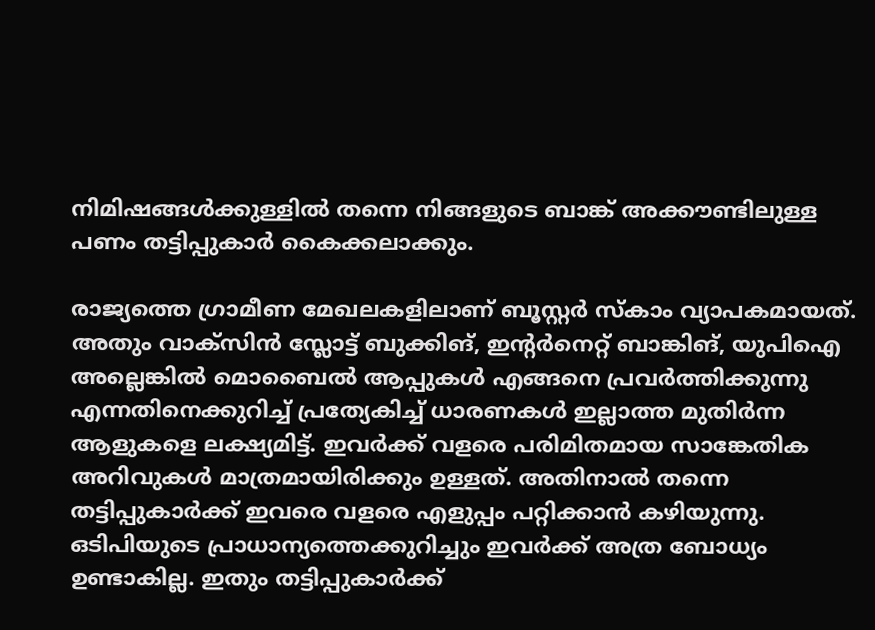നിമിഷങ്ങൾക്കുള്ളിൽ തന്നെ നിങ്ങളുടെ ബാങ്ക് അക്കൗണ്ടിലുള്ള പണം തട്ടിപ്പുകാർ കൈക്കലാക്കും.

രാജ്യത്തെ ഗ്രാമീണ മേഖലകളിലാണ് ബൂസ്റ്റർ സ്കാം വ്യാപകമായത്. അതും വാക്സിൻ സ്ലോട്ട് ബുക്കിങ്, ഇന്റർനെറ്റ് ബാങ്കിങ്, യുപിഐ അല്ലെങ്കിൽ മൊബൈൽ ആപ്പുകൾ എങ്ങനെ പ്രവർത്തിക്കുന്നു എന്നതിനെക്കുറിച്ച് പ്രത്യേകിച്ച് ധാരണകൾ ഇല്ലാത്ത മുതിർന്ന ആളുകളെ ലക്ഷ്യമിട്ട്. ഇവർക്ക് വളരെ പരിമിതമായ സാങ്കേതിക അറിവുകൾ മാത്രമായിരിക്കും ഉള്ളത്. അതിനാൽ തന്നെ തട്ടിപ്പുകാർക്ക് ഇവരെ വളരെ എളുപ്പം പറ്റിക്കാൻ കഴിയുന്നു. ഒടിപിയുടെ പ്രാധാന്യത്തെക്കുറിച്ചും ഇവർക്ക് അത്ര ബോധ്യം ഉണ്ടാകില്ല. ഇതും തട്ടിപ്പുകാർക്ക്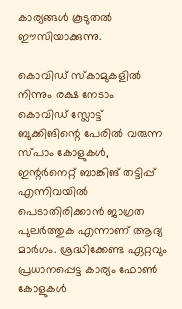കാര്യങ്ങൾ കൂടുതൽ ഈസിയാക്കുന്നു.

കൊവിഡ് സ്കാമുകളിൽ നിന്നും രക്ഷ നേടാം
കൊവിഡ് സ്ലോട്ട് ബുക്കിങിന്റെ പേരിൽ വരുന്ന സ്പാം കോളുകൾ, ഇന്റർനെറ്റ് ബാങ്കിങ് തട്ടിപ്പ് എന്നിവയിൽ പെടാതിരിക്കാൻ ജാഗ്രത പുലർത്തുക എന്നാണ് ആദ്യ മാർഗം. ശ്രദ്ധിക്കേണ്ട ഏറ്റവും പ്രധാനപ്പെട്ട കാര്യം ഫോൺ കോളുകൾ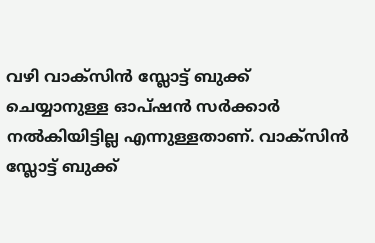വഴി വാക്സിൻ സ്ലോട്ട് ബുക്ക് ചെയ്യാനുള്ള ഓപ്ഷൻ സർക്കാർ നൽകിയിട്ടില്ല എന്നുള്ളതാണ്. വാക്സിൻ സ്ലോട്ട് ബുക്ക്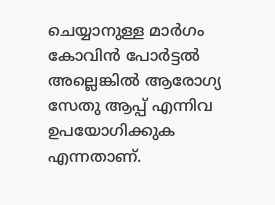ചെയ്യാനുള്ള മാർഗം കോവിൻ പോർട്ടൽ അല്ലെങ്കിൽ ആരോഗ്യ സേതു ആപ്പ് എന്നിവ ഉപയോഗിക്കുക എന്നതാണ്.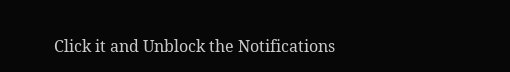Click it and Unblock the Notifications